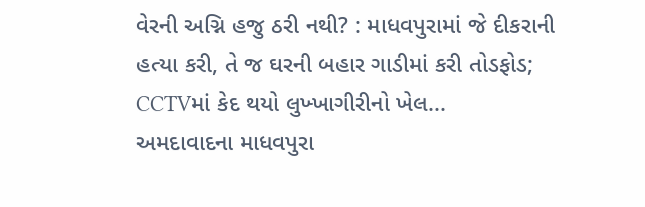વેરની અગ્નિ હજુ ઠરી નથી? : માધવપુરામાં જે દીકરાની હત્યા કરી, તે જ ઘરની બહાર ગાડીમાં કરી તોડફોડ; CCTVમાં કેદ થયો લુખ્ખાગીરીનો ખેલ...
અમદાવાદના માધવપુરા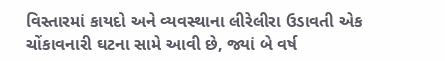વિસ્તારમાં કાયદો અને વ્યવસ્થાના લીરેલીરા ઉડાવતી એક ચોંકાવનારી ઘટના સામે આવી છે, જ્યાં બે વર્ષ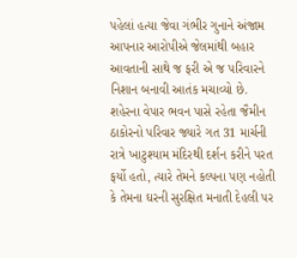પહેલાં હત્યા જેવા ગંભીર ગુનાને અંજામ આપનાર આરોપીએ જેલમાંથી બહાર આવતાની સાથે જ ફરી એ જ પરિવારને નિશાન બનાવી આતંક મચાવ્યો છે. શહેરના વેપાર ભવન પાસે રહેતા જૈમીન ઠાકોરનો પરિવાર જ્યારે ગત 31 માર્ચની રાત્રે ખાટુશ્યામ મંદિરથી દર્શન કરીને પરત ફર્યો હતો, ત્યારે તેમને કલ્પના પણ નહોતી કે તેમના ઘરની સુરક્ષિત મનાતી દેહલી પર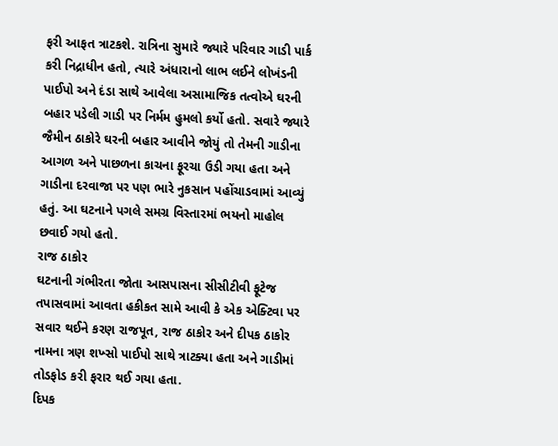ફરી આફત ત્રાટકશે. રાત્રિના સુમારે જ્યારે પરિવાર ગાડી પાર્ક કરી નિદ્રાધીન હતો, ત્યારે અંધારાનો લાભ લઈને લોખંડની પાઈપો અને દંડા સાથે આવેલા અસામાજિક તત્વોએ ઘરની બહાર પડેલી ગાડી પર નિર્મમ હુમલો કર્યો હતો. સવારે જ્યારે જૈમીન ઠાકોરે ઘરની બહાર આવીને જોયું તો તેમની ગાડીના આગળ અને પાછળના કાચના ફૂરચા ઉડી ગયા હતા અને ગાડીના દરવાજા પર પણ ભારે નુકસાન પહોંચાડવામાં આવ્યું હતું. આ ઘટનાને પગલે સમગ્ર વિસ્તારમાં ભયનો માહોલ છવાઈ ગયો હતો.
રાજ ઠાકોર
ઘટનાની ગંભીરતા જોતા આસપાસના સીસીટીવી ફૂટેજ તપાસવામાં આવતા હકીકત સામે આવી કે એક એક્ટિવા પર સવાર થઈને કરણ રાજપૂત, રાજ ઠાકોર અને દીપક ઠાકોર નામના ત્રણ શખ્સો પાઈપો સાથે ત્રાટક્યા હતા અને ગાડીમાં તોડફોડ કરી ફરાર થઈ ગયા હતા.
દિપક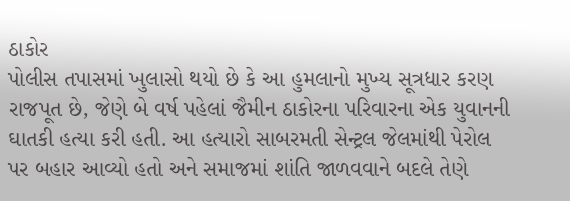ઠાકોર
પોલીસ તપાસમાં ખુલાસો થયો છે કે આ હુમલાનો મુખ્ય સૂત્રધાર કરણ રાજપૂત છે, જેણે બે વર્ષ પહેલાં જૈમીન ઠાકોરના પરિવારના એક યુવાનની ઘાતકી હત્યા કરી હતી. આ હત્યારો સાબરમતી સેન્ટ્રલ જેલમાંથી પેરોલ પર બહાર આવ્યો હતો અને સમાજમાં શાંતિ જાળવવાને બદલે તેણે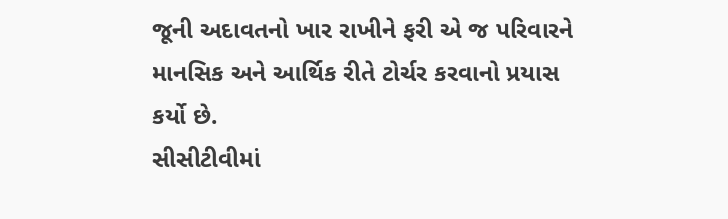જૂની અદાવતનો ખાર રાખીને ફરી એ જ પરિવારને માનસિક અને આર્થિક રીતે ટોર્ચર કરવાનો પ્રયાસ કર્યો છે.
સીસીટીવીમાં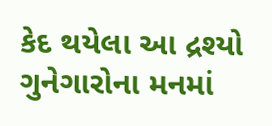કેદ થયેલા આ દ્રશ્યો ગુનેગારોના મનમાં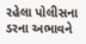રહેલા પોલીસના ડરના અભાવને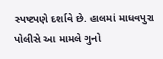સ્પષ્ટપણે દર્શાવે છે. હાલમાં માધવપુરા પોલીસે આ મામલે ગુનો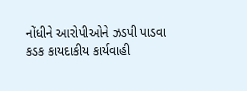નોંધીને આરોપીઓને ઝડપી પાડવા કડક કાયદાકીય કાર્યવાહી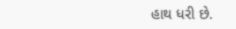હાથ ધરી છે.